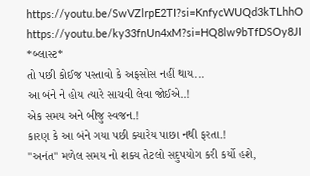https://youtu.be/SwVZlrpE2TI?si=KnfycWUQd3kTLhhO
https://youtu.be/ky33fnUn4xM?si=HQ8lw9bTfDSOy8JI
*બ્લાસ્ટ*
તો પછી કોઈજ પસ્તાવો કે અફસોસ નહીં થાય...
આ બંને ને હોય ત્યારે સાચવી લેવા જોઈએ..!
એક સમય અને બીજુ સ્વજન.!
કારણ કે આ બંને ગયા પછી ક્યારેય પાછા નથી ફરતા.!
"અનંત" મળેલ સમય નો શક્ય તેટલો સદુપયોગ કરી કર્યો હશે,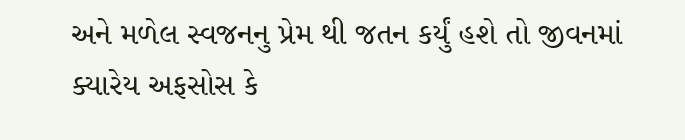અને મળેલ સ્વજનનુ પ્રેમ થી જતન કર્યું હશે તો જીવનમાં ક્યારેય અફસોસ કે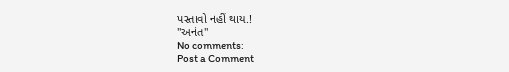પસ્તાવો નહીં થાય.!
"અનંત"
No comments:
Post a Comment